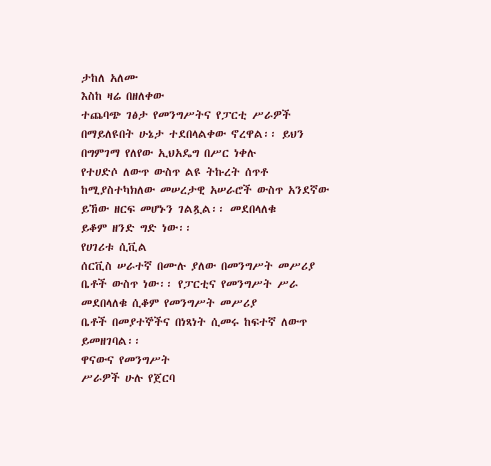ታከለ አለሙ
እስከ ዛሬ በዘለቀው
ተጨባጭ ገፅታ የመንግሥትና የፓርቲ ሥራዎች በማይለዩበት ሁኔታ ተደበላልቀው ኖረዋል፡፡ ይህን በግምገማ የለየው ኢህአዴግ በሥር ነቀሉ
የተሀድሶ ለውጥ ውስጥ ልዩ ትኩረት ሰጥቶ ከሚያስተካክለው መሠረታዊ አሠራሮች ውስጥ አንደኛው ይኸው ዘርፍ መሆኑን ገልጿል፡፡ መደበላለቁ
ይቆም ዘንድ ግድ ነው፡፡
የሀገሪቱ ሲቪል
ሰርቪስ ሠራተኛ በሙሉ ያለው በመንግሥት መሥሪያ ቤቶች ውስጥ ነው፡፡ የፓርቲና የመንግሥት ሥራ መደበላለቁ ሲቆም የመንግሥት መሥሪያ
ቤቶች በመያተኞችና በነጻነት ሲመሩ ከፍተኛ ለውጥ ይመዘገባል፡፡
ዋናውና የመንግሥት
ሥራዎች ሁሉ የጀርባ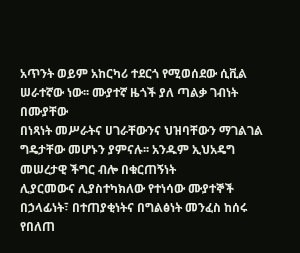አጥንት ወይም አከርካሪ ተደርጎ የሚወሰደው ሲቪል ሠራተኛው ነው፡፡ ሙያተኛ ዜጎች ያለ ጣልቃ ገብነት በሙያቸው
በነጻነት መሥራትና ሀገራቸውንና ህዝባቸውን ማገልገል ግዴታቸው መሆኑን ያምናሉ፡፡ አንዱም ኢህአዴግ መሠረታዊ ችግር ብሎ በቁርጠኝነት
ሊያርመውና ሊያስተካክለው የተነሳው ሙያተኞች በኃላፊነት፣ በተጠያቂነትና በግልፅነት መንፈስ ከሰሩ የበለጠ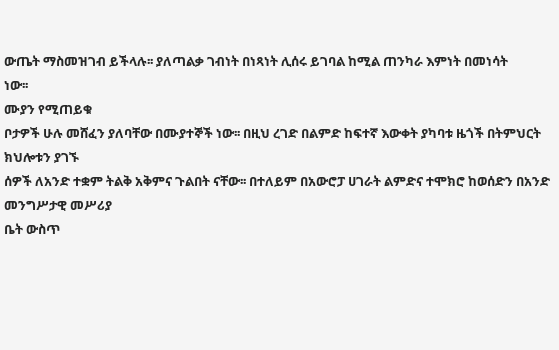ውጤት ማስመዝገብ ይችላሉ፡፡ ያለጣልቃ ገብነት በነጻነት ሊሰሩ ይገባል ከሚል ጠንካራ እምነት በመነሳት
ነው፡፡
ሙያን የሚጠይቁ
ቦታዎች ሁሉ መሸፈን ያለባቸው በሙያተኞች ነው፡፡ በዚህ ረገድ በልምድ ከፍተኛ እውቀት ያካባቱ ዜጎች በትምህርት ክህሎቱን ያገኙ
ሰዎች ለአንድ ተቋም ትልቅ አቅምና ጉልበት ናቸው፡፡ በተለይም በአውሮፓ ሀገራት ልምድና ተሞክሮ ከወሰድን በአንድ መንግሥታዊ መሥሪያ
ቤት ውስጥ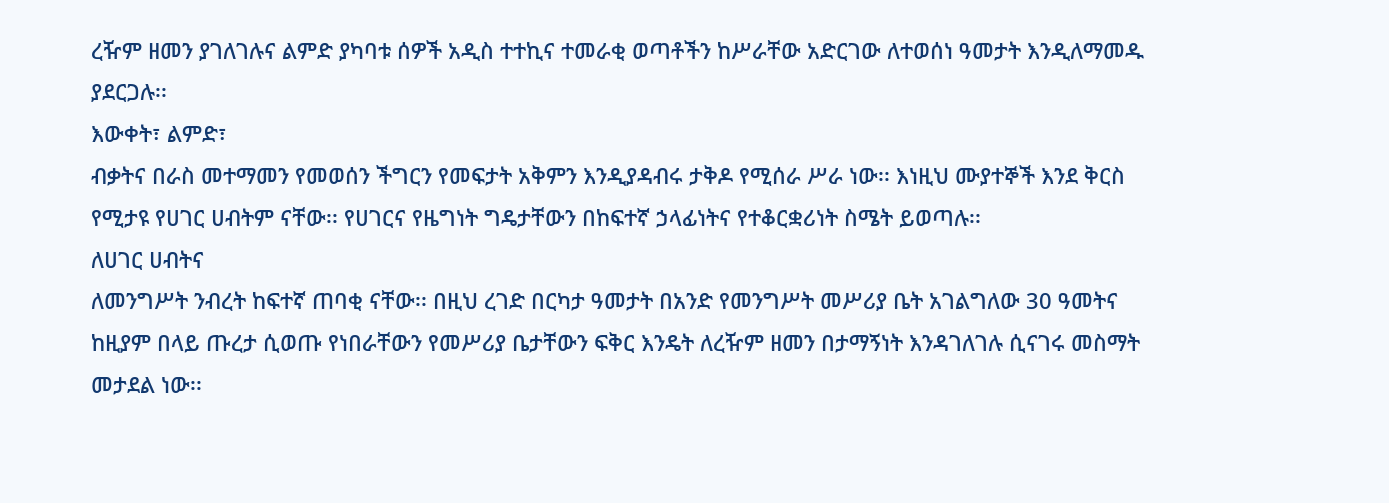ረዥም ዘመን ያገለገሉና ልምድ ያካባቱ ሰዎች አዲስ ተተኪና ተመራቂ ወጣቶችን ከሥራቸው አድርገው ለተወሰነ ዓመታት እንዲለማመዱ
ያደርጋሉ፡፡
እውቀት፣ ልምድ፣
ብቃትና በራስ መተማመን የመወሰን ችግርን የመፍታት አቅምን እንዲያዳብሩ ታቅዶ የሚሰራ ሥራ ነው፡፡ እነዚህ ሙያተኞች እንደ ቅርስ
የሚታዩ የሀገር ሀብትም ናቸው፡፡ የሀገርና የዜግነት ግዴታቸውን በከፍተኛ ኃላፊነትና የተቆርቋሪነት ስሜት ይወጣሉ፡፡
ለሀገር ሀብትና
ለመንግሥት ንብረት ከፍተኛ ጠባቂ ናቸው፡፡ በዚህ ረገድ በርካታ ዓመታት በአንድ የመንግሥት መሥሪያ ቤት አገልግለው 30 ዓመትና
ከዚያም በላይ ጡረታ ሲወጡ የነበራቸውን የመሥሪያ ቤታቸውን ፍቅር እንዴት ለረዥም ዘመን በታማኝነት እንዳገለገሉ ሲናገሩ መስማት
መታደል ነው፡፡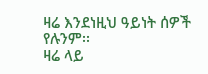ዛሬ እንደነዚህ ዓይነት ሰዎች የሉንም፡፡
ዛሬ ላይ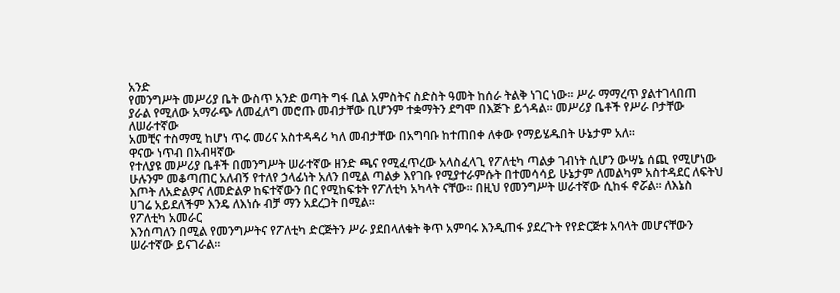አንድ
የመንግሥት መሥሪያ ቤት ውስጥ አንድ ወጣት ግፋ ቢል አምስትና ስድስት ዓመት ከሰራ ትልቅ ነገር ነው፡፡ ሥራ ማማረጥ ያልተገላበጠ
ያራል የሚለው አማራጭ ለመፈለግ መሮጡ መብታቸው ቢሆንም ተቋማትን ደግሞ በእጅጉ ይጎዳል፡፡ መሥሪያ ቤቶች የሥራ ቦታቸው ለሠራተኛው
አመቺና ተስማሚ ከሆነ ጥሩ መሪና አስተዳዳሪ ካለ መብታቸው በአግባቡ ከተጠበቀ ለቀው የማይሄዱበት ሁኔታም አለ፡፡
ዋናው ነጥብ በአብዛኛው
የተለያዩ መሥሪያ ቤቶች በመንግሥት ሠራተኛው ዘንድ ጫና የሚፈጥረው አላስፈላጊ የፖለቲካ ጣልቃ ገብነት ሲሆን ውሣኔ ሰጪ የሚሆነው
ሁሉንም መቆጣጠር አለብኝ የተለየ ኃላፊነት አለን በሚል ጣልቃ እየገቡ የሚያተራምሱት በተመሳሳይ ሁኔታም ለመልካም አስተዳደር ለፍትህ
እጦት ለአድልዎና ለመድልዎ ከፍተኛውን በር የሚከፍቱት የፖለቲካ አካላት ናቸው፡፡ በዚህ የመንግሥት ሠራተኛው ሲከፋ ኖሯል፡፡ ለእኔስ
ሀገሬ አይደለችም እንዴ ለእነሱ ብቻ ማን አደረጋት በሚል፡፡
የፖለቲካ አመራር
እንሰጣለን በሚል የመንግሥትና የፖለቲካ ድርጅትን ሥራ ያደበላለቁት ቅጥ አምባሩ እንዲጠፋ ያደረጉት የየድርጅቱ አባላት መሆናቸውን
ሠራተኛው ይናገራል፡፡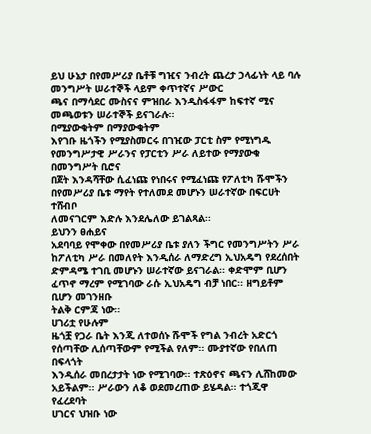ይህ ሁኔታ በየመሥሪያ ቤቶቹ ግዢና ንብረት ጨረታ ኃላፊነት ላይ ባሉ መንግሥት ሠራተኞች ላይም ቀጥተኛና ሥውር
ጫና በማሳደር ሙስናና ምዝበራ እንዲስፋፋም ከፍተኛ ሚና መጫወቱን ሠራተኞች ይናገራሉ፡፡
በሚያውቁትም በማያውቁትም
እየገቡ ዜጎችን የሚያስመርሩ በገዢው ፓርቲ ስም የሚነግዱ የመንግሥታዊ ሥራንና የፓርቲን ሥራ ለይተው የማያውቁ በመንግሥት ቢሮና
በጀት እንዳሻቸው ሲፈነጩ የነበሩና የሚፈነጩ የፖለቲካ ሹሞችን በየመሥሪያ ቤቱ ማየት የተለመደ መሆኑን ሠራተኛው በፍርሀት ተሸብቦ
ለመናገርም እድሉ እንደሌለው ይገልጻል፡፡
ይህንን ፀሐይና
አደባባይ የሞቀው በየመሥሪያ ቤቱ ያለን ችግር የመንግሥትን ሥራ ከፖለቲካ ሥራ በመለየት እንዲሰራ ለማድረግ ኢህአዴግ የደረሰበት
ድምዳሜ ተገቢ መሆኑን ሠራተኛው ይናገራል፡፡ ቀድሞም ቢሆን ፈጥኖ ማረም የሚገባው ራሱ ኢህአዴግ ብቻ ነበር፡፡ ዘግይቶም ቢሆን መገንዘቡ
ትልቅ ርምጃ ነው፡፡
ሀገሪቷ የሁሉም
ዜጎቿ የጋራ ቤት እንጂ ለተወሰኑ ሹሞች የግል ንብረት አድርጎ የሰጣቸው ሊሰጣቸውም የሚችል የለም፡፡ ሙያተኛው የበለጠ በፍላጎት
እንዲሰራ መበረታታት ነው የሚገባው፡፡ ተጽዕኖና ጫናን ሊሸከመው አይችልም፡፡ ሥራውን ለቆ ወደመረጠው ይሄዳል፡፡ ተጎጂዋ የፈረደባት
ሀገርና ህዝቡ ነው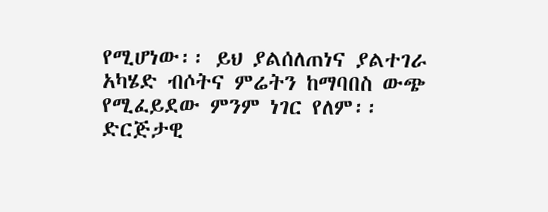የሚሆነው፡፡ ይህ ያልሰለጠነና ያልተገራ አካሄድ ብሶትና ምሬትን ከማባበስ ውጭ የሚፈይደው ምንም ነገር የለም፡፡
ድርጅታዊ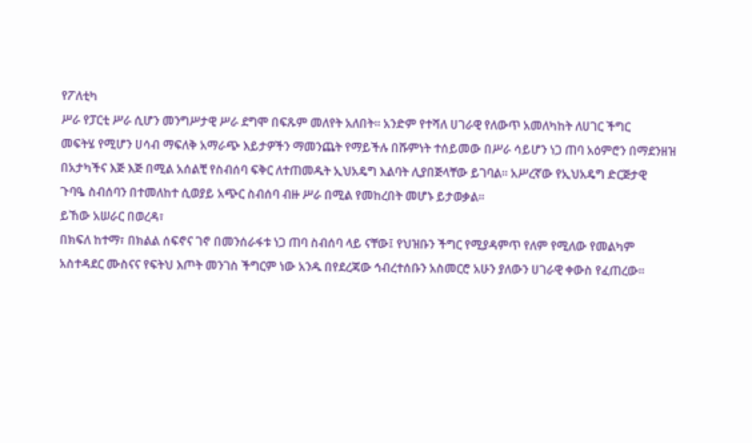የፖለቲካ
ሥራ የፓርቲ ሥራ ሲሆን መንግሥታዊ ሥራ ደግሞ በፍጹም መለየት አለበት፡፡ አንድም የተሻለ ሀገራዊ የለውጥ አመለካከት ለሀገር ችግር
መፍትሄ የሚሆን ሀሳብ ማፍለቅ አማራጭ እይታዎችን ማመንጨት የማይችሉ በሹምነት ተሰይመው በሥራ ሳይሆን ነጋ ጠባ አዕምሮን በማደንዘዝ
በአታካችና እጅ እጅ በሚል አሰልቺ የስብሰባ ፍቅር ለተጠመዱት ኢህአዴግ እልባት ሊያበጅላቸው ይገባል፡፡ አሥረኛው የኢህአዴግ ድርጅታዊ
ጉባዔ ስብሰባን በተመለከተ ሲወያይ አጭር ስብሰባ ብዙ ሥራ በሚል የመከረበት መሆኑ ይታወቃል፡፡
ይኸው አሠራር በወረዳ፣
በክፍለ ከተማ፣ በክልል ሰፍኖና ገኖ በመንሰራፋቱ ነጋ ጠባ ስብሰባ ላይ ናቸው፤ የህዝቡን ችግር የሚያዳምጥ የለም የሚለው የመልካም
አስተዳደር ሙስናና የፍትህ እጦት መንገስ ችግርም ነው አንዱ በየደረጃው ኅብረተሰቡን አስመርሮ አሁን ያለውን ሀገራዊ ቀውስ የፈጠረው፡፡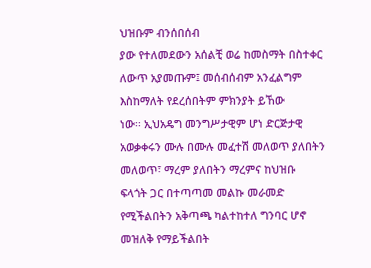ህዝቡም ብንሰበሰብ
ያው የተለመደውን አሰልቺ ወሬ ከመስማት በስተቀር ለውጥ አያመጡም፤ መሰብሰብም አንፈልግም እስከማለት የደረሰበትም ምክንያት ይኸው
ነው፡፡ ኢህአዴግ መንግሥታዊም ሆነ ድርጅታዊ አወቃቀሩን ሙሉ በሙሉ መፈተሽ መለወጥ ያለበትን መለወጥ፣ ማረም ያለበትን ማረምና ከህዝቡ
ፍላጎት ጋር በተጣጣመ መልኩ መራመድ የሚችልበትን አቅጣጫ ካልተከተለ ግንባር ሆኖ መዝለቅ የማይችልበት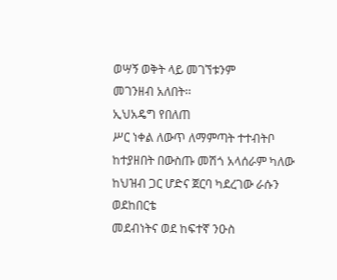ወሣኝ ወቅት ላይ መገኘቱንም
መገንዘብ አለበት፡፡
ኢህአዴግ የበለጠ
ሥር ነቀል ለውጥ ለማምጣት ተተብትቦ ከተያዘበት በውስጡ መሽጎ አላሰራም ካለው ከህዝብ ጋር ሆድና ጀርባ ካደረገው ራሱን ወደከበርቴ
መደብነትና ወደ ከፍተኛ ንዑስ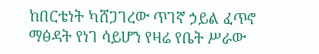ከበርቴነት ካሸጋገረው ጥገኛ ኃይል ፈጥኖ ማፅዳት የነገ ሳይሆን የዛሬ የቤት ሥራው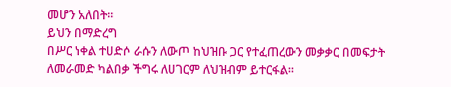መሆን አለበት፡፡
ይህን በማድረግ
በሥር ነቀል ተሀድሶ ራሱን ለውጦ ከህዝቡ ጋር የተፈጠረውን መቃቃር በመፍታት ለመራመድ ካልበቃ ችግሩ ለሀገርም ለህዝብም ይተርፋል፡፡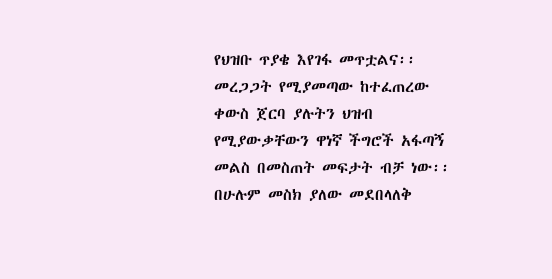የህዝቡ ጥያቄ እየገፋ መጥቷልና፡፡ መረጋጋት የሚያመጣው ከተፈጠረው ቀውስ ጀርባ ያሉትን ህዝብ የሚያውቃቸውን ዋነኛ ችግሮች አፋጣኝ
መልስ በመስጠት መፍታት ብቻ ነው፡፡ በሁሉም መስክ ያለው መደበላለቅ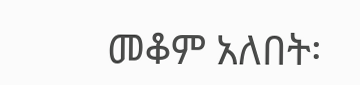መቆም አለበት፡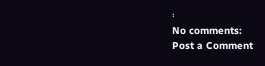፡
No comments:
Post a Comment